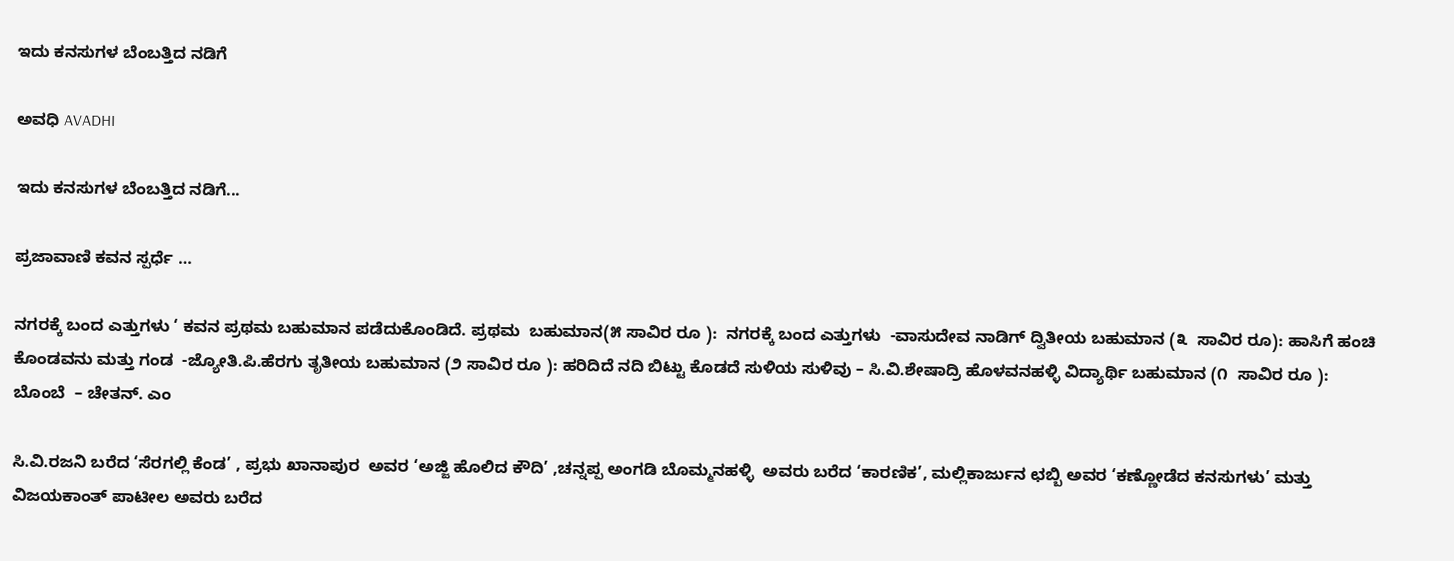ಇದು ಕನಸುಗಳ ಬೆಂಬತ್ತಿದ ನಡಿಗೆ‍

ಅವಧಿ AVADHI

ಇದು ಕನಸುಗಳ ಬೆಂಬತ್ತಿದ ನಡಿಗೆ...

ಪ್ರಜಾವಾಣಿ ಕವನ ಸ್ಪರ್ಧೆ …

ನಗರಕ್ಕೆ ಬಂದ ಎತ್ತುಗಳು ‘ ಕವನ ಪ್ರಥಮ ಬಹುಮಾನ ಪಡೆದುಕೊಂಡಿದೆ. ಪ್ರಥಮ  ಬಹುಮಾನ(೫ ಸಾವಿರ ರೂ ):  ನಗರಕ್ಕೆ ಬಂದ ಎತ್ತುಗಳು  -ವಾಸುದೇವ ನಾಡಿಗ್ ದ್ವಿತೀಯ ಬಹುಮಾನ (೩  ಸಾವಿರ ರೂ): ಹಾಸಿಗೆ ಹಂಚಿ ಕೊಂಡವನು ಮತ್ತು ಗಂಡ  -ಜ್ಯೋತಿ.ಪಿ.ಹೆರಗು ತೃತೀಯ ಬಹುಮಾನ (೨ ಸಾವಿರ ರೂ ): ಹರಿದಿದೆ ನದಿ ಬಿಟ್ಟು ಕೊಡದೆ ಸುಳಿಯ ಸುಳಿವು – ಸಿ.ವಿ.ಶೇಷಾದ್ರಿ ಹೊಳವನಹಳ್ಳಿ ವಿದ್ಯಾರ್ಥಿ ಬಹುಮಾನ (೧  ಸಾವಿರ ರೂ ): ಬೊಂಬೆ  – ಚೇತನ್. ಎಂ

ಸಿ.ವಿ.ರಜನಿ ಬರೆದ ‘ಸೆರಗಲ್ಲಿ ಕೆಂಡ’ , ಪ್ರಭು ಖಾನಾಪುರ  ಅವರ ‘ಅಜ್ಜಿ ಹೊಲಿದ ಕೌದಿ’ ,ಚನ್ನಪ್ಪ ಅಂಗಡಿ ಬೊಮ್ಮನಹಳ್ಳಿ  ಅವರು ಬರೆದ ‘ಕಾರಣಿಕ’, ಮಲ್ಲಿಕಾರ್ಜುನ ಛಬ್ಬಿ ಅವರ ‘ಕಣ್ಣೋಡೆದ ಕನಸುಗಳು’ ಮತ್ತು ವಿಜಯಕಾಂತ್ ಪಾಟೀಲ ಅವರು ಬರೆದ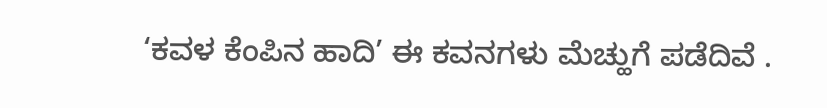‘ಕವಳ ಕೆಂಪಿನ ಹಾದಿ’ ಈ ಕವನಗಳು ಮೆಚ್ಹುಗೆ ಪಡೆದಿವೆ .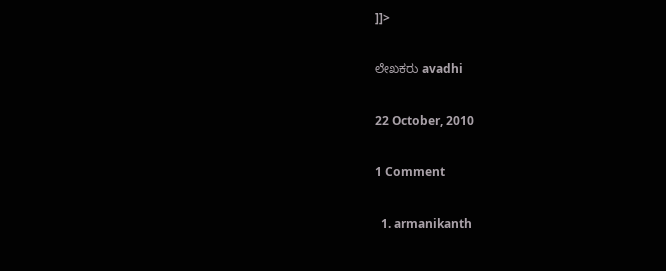]]>

ಲೇಖಕರು avadhi

22 October, 2010

1 Comment

  1. armanikanth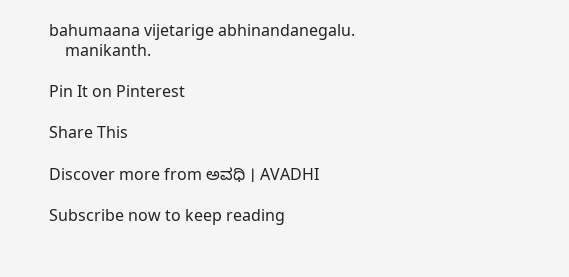bahumaana vijetarige abhinandanegalu.
    manikanth.

Pin It on Pinterest

Share This

Discover more from ಅವಧಿ । AVADHI

Subscribe now to keep reading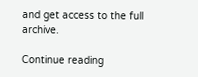and get access to the full archive.

Continue reading